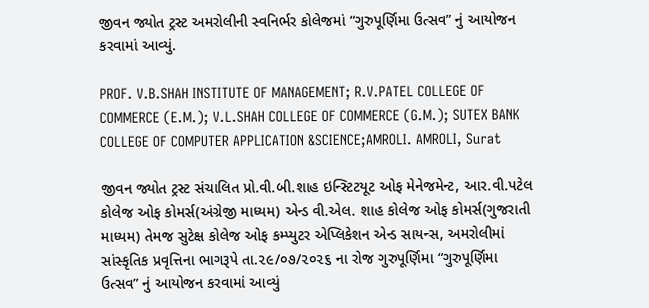જીવન જ્યોત ટ્રસ્ટ અમરોલીની સ્વનિર્ભર કોલેજમાં “ગુરુપૂર્ણિમા ઉત્સવ” નું આયોજન કરવામાં આવ્યું.

PROF. V.B.SHAH INSTITUTE OF MANAGEMENT; R.V.PATEL COLLEGE OF COMMERCE (E.M.); V.L.SHAH COLLEGE OF COMMERCE (G.M.); SUTEX BANK COLLEGE OF COMPUTER APPLICATION &SCIENCE;AMROLI. AMROLI, Surat

જીવન જ્યોત ટ્રસ્ટ સંચાલિત પ્રો.વી.બી.શાહ ઇન્સ્ટિટયૂટ ઓફ મેનેજમેન્ટ, આર.વી.પટેલ કોલેજ ઓફ કોમર્સ(અંગ્રેજી માધ્યમ) એન્ડ વી.એલ. શાહ કોલેજ ઓફ કોમર્સ(ગુજરાતી માધ્યમ) તેમજ સુટેક્ષ કોલેજ ઓફ કમ્પ્યુટર એપ્લિકેશન એન્ડ સાયન્સ, અમરોલીમાં સાંસ્કૃતિક પ્રવૃત્તિના ભાગરૂપે તા.૨૯/૦૭/૨૦૨૬ ના રોજ ગુરુપૂર્ણિમા “ગુરુપૂર્ણિમા ઉત્સવ” નું આયોજન કરવામાં આવ્યું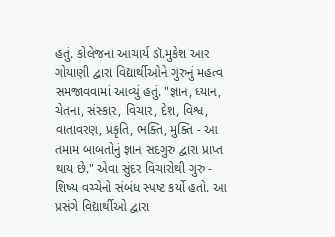હતું. કોલેજના આચાર્ય ડૉ.મુકેશ આર ગોયાણી દ્વારા વિદ્યાર્થીઓને ગુરુનું મહત્વ સમજાવવામાં આવ્યું હતું. "જ્ઞાન, ધ્યાન, ચેતના, સંસ્કાર, વિચાર, દેશ, વિશ્વ, વાતાવરણ, પ્રકૃતિ, ભક્તિ, મુક્તિ - આ તમામ બાબતોનું જ્ઞાન સદગુરુ દ્વારા પ્રાપ્ત થાય છે." એવા સુંદર વિચારોથી ગુરુ - શિષ્ય વચ્ચેનો સંબંધ સ્પષ્ટ કર્યો હતો. આ પ્રસંગે વિદ્યાર્થીઓ દ્વારા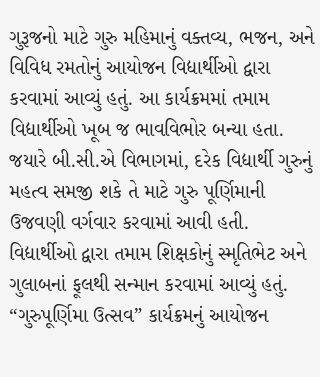ગુરૂજનો માટે ગુરુ મહિમાનું વક્તવ્ય, ભજન, અને વિવિધ રમતોનું આયોજન વિદ્યાર્થીઓ દ્વારા કરવામાં આવ્યું હતું. આ કાર્યક્રમમાં તમામ વિદ્યાર્થીઓ ખૂબ જ ભાવવિભોર બન્યા હતા. જયારે બી.સી.એ વિભાગમાં, દરેક વિદ્યાર્થી ગુરુનું મહત્વ સમજી શકે તે માટે ગુરુ પૂર્ણિમાની ઉજવણી વર્ગવાર કરવામાં આવી હતી. વિદ્યાર્થીઓ દ્વારા તમામ શિક્ષકોનું સ્મૃતિભેટ અને ગુલાબનાં ફૂલથી સન્માન કરવામાં આવ્યું હતું. “ગુરુપૂર્ણિમા ઉત્સવ” કાર્યક્રમનું આયોજન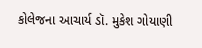કોલેજના આચાર્ય ડૉ. મુકેશ ગોયાણી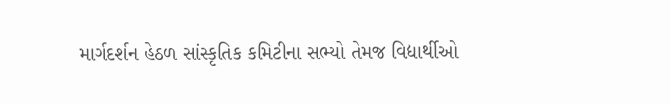માર્ગદર્શન હેઠળ સાંસ્કૃતિક કમિટીના સભ્યો તેમજ વિદ્યાર્થીઓ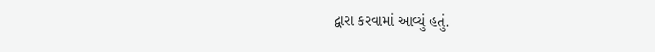દ્વારા કરવામાં આવ્યું હતું.